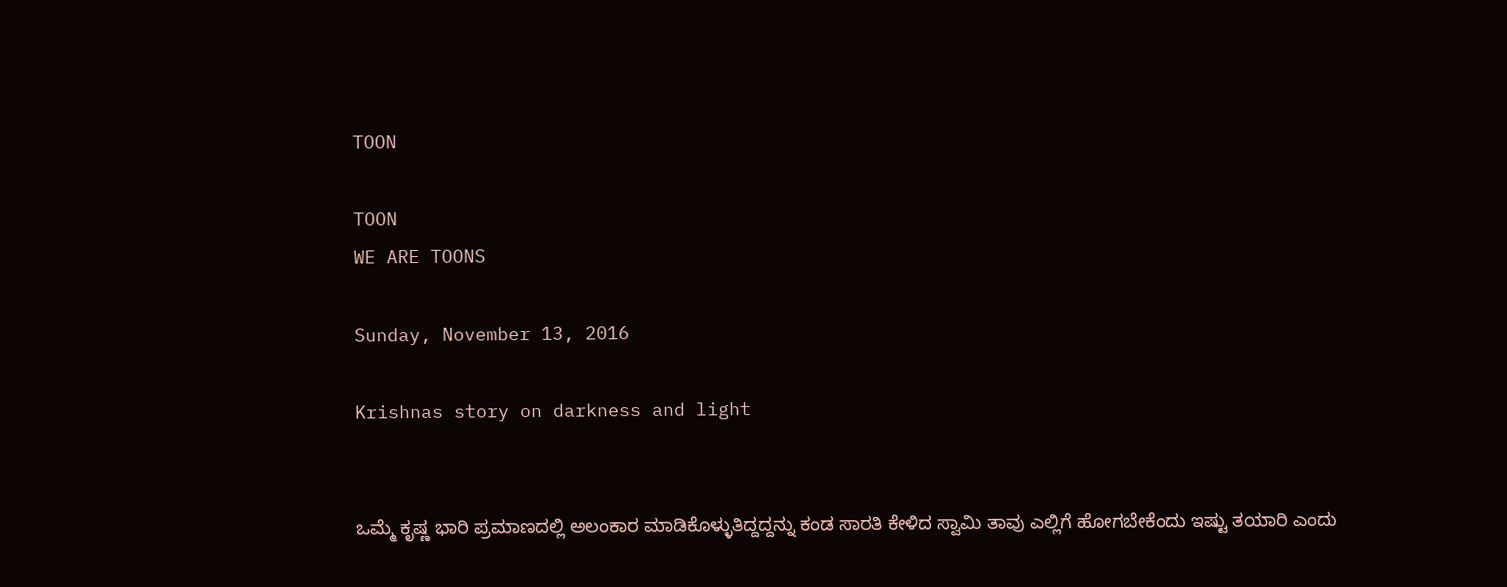TOON

TOON
WE ARE TOONS

Sunday, November 13, 2016

Krishnas story on darkness and light


ಒಮ್ಮೆ ಕೃಷ್ಣ ಭಾರಿ ಪ್ರಮಾಣದಲ್ಲಿ ಅಲಂಕಾರ ಮಾಡಿಕೊಳ್ಳುತಿದ್ದದ್ದನ್ನು ಕಂಡ ಸಾರತಿ ಕೇಳಿದ ಸ್ವಾಮಿ ತಾವು ಎಲ್ಲಿಗೆ ಹೋಗಬೇಕೆಂದು ಇಷ್ಟು ತಯಾರಿ ಎಂದು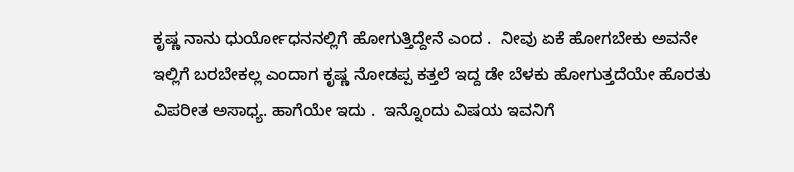ಕೃಷ್ಣ ನಾನು ಧುರ್ಯೋಧನನಲ್ಲಿಗೆ ಹೋಗುತ್ತಿದ್ದೇನೆ ಎಂದ .  ನೀವು ಏಕೆ ಹೋಗಬೇಕು ಅವನೇ ಇಲ್ಲಿಗೆ ಬರಬೇಕಲ್ಲ ಎಂದಾಗ ಕೃಷ್ಣ ನೋಡಪ್ಪ ಕತ್ತಲೆ ಇದ್ದ ಡೇ ಬೆಳಕು ಹೋಗುತ್ತದೆಯೇ ಹೊರತು ವಿಪರೀತ ಅಸಾಧ್ಯ. ಹಾಗೆಯೇ ಇದು .  ಇನ್ನೊಂದು ವಿಷಯ ಇವನಿಗೆ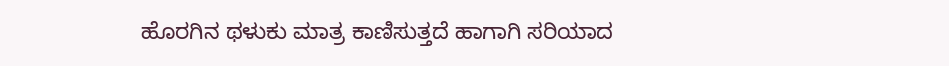ಹೊರಗಿನ ಥಳುಕು ಮಾತ್ರ ಕಾಣಿಸುತ್ತದೆ ಹಾಗಾಗಿ ಸರಿಯಾದ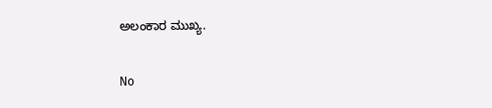ಅಲಂಕಾರ ಮುಖ್ಯ.

No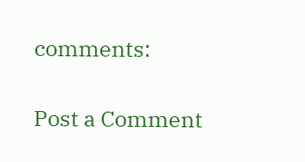comments:

Post a Comment